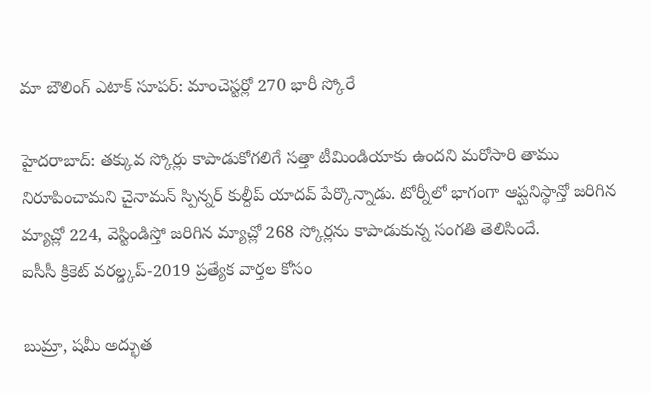మా బౌలింగ్ ఎటాక్ సూపర్: మాంచెస్టర్లో 270 భారీ స్కోరే

హైదరాబాద్: తక్కువ స్కోర్లు కాపాడుకోగలిగే సత్తా టీమిండియాకు ఉందని మరోసారి తాము నిరూపించామని చైనామన్ స్పిన్నర్ కుల్దీప్ యాదవ్ పేర్కొన్నాడు. టోర్నీలో భాగంగా ఆప్ఘనిస్థాన్తో జరిగిన మ్యాచ్లో 224, వెస్టిండిస్తో జరిగిన మ్యాచ్లో 268 స్కోర్లను కాపాడుకున్న సంగతి తెలిసిందే.
ఐసీసీ క్రికెట్ వరల్డ్కప్-2019 ప్రత్యేక వార్తల కోసం

బుమ్రా, షమీ అద్భుత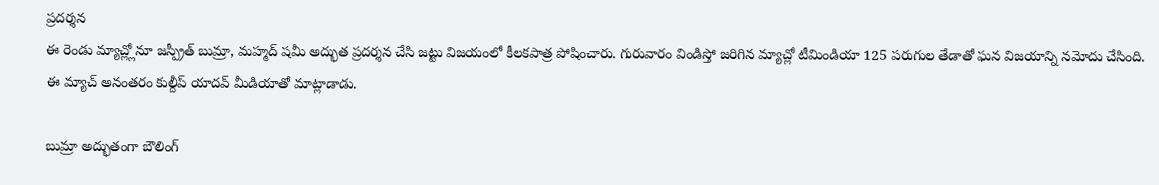ప్రదర్శన
ఈ రెండు మ్యాచ్ల్లోనూ జస్ప్రీత్ బుమ్రా, మహ్మద్ షమీ అద్భుత ప్రదర్శన చేసి జట్టు విజయంలో కీలకపాత్ర పోషించారు. గురువారం విండిస్తో జరిగిన మ్యాచ్లో టీమిండియా 125 పరుగుల తేడాతో ఘన విజయాన్ని నమోదు చేసింది. ఈ మ్యాచ్ అనంతరం కుల్దీప్ యాదవ్ మీడియాతో మాట్లాడాడు.

బుమ్రా అద్భుతంగా బౌలింగ్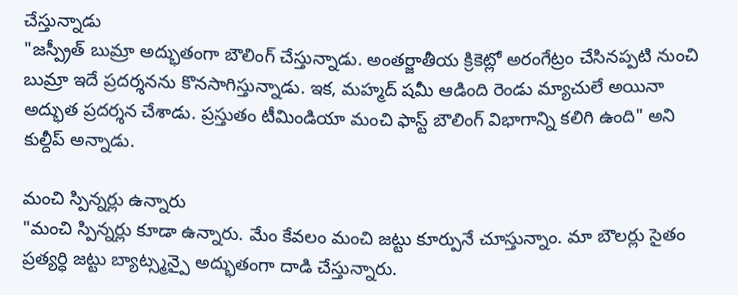చేస్తున్నాడు
"జస్ప్రీత్ బుమ్రా అద్భుతంగా బౌలింగ్ చేస్తున్నాడు. అంతర్జాతీయ క్రికెట్లో అరంగేట్రం చేసినప్పటి నుంచి బుమ్రా ఇదే ప్రదర్శనను కొనసాగిస్తున్నాడు. ఇక, మహ్మద్ షమీ ఆడింది రెండు మ్యాచులే అయినా అద్భుత ప్రదర్శన చేశాడు. ప్రస్తుతం టీమిండియా మంచి ఫాస్ట్ బౌలింగ్ విభాగాన్ని కలిగి ఉంది" అని కుల్దీప్ అన్నాడు.

మంచి స్పిన్నర్లు ఉన్నారు
"మంచి స్పిన్నర్లు కూడా ఉన్నారు. మేం కేవలం మంచి జట్టు కూర్పునే చూస్తున్నాం. మా బౌలర్లు సైతం ప్రత్యర్ధి జట్టు బ్యాట్స్మన్పై అద్భుతంగా దాడి చేస్తున్నారు.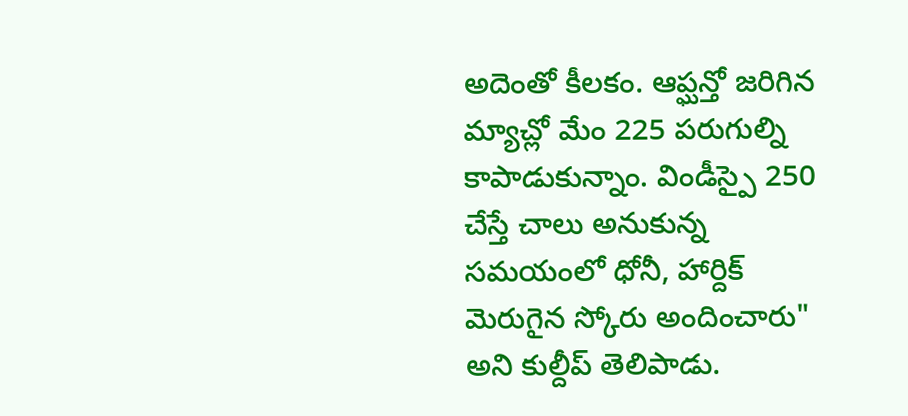అదెంతో కీలకం. ఆప్ఘన్తో జరిగిన మ్యాచ్లో మేం 225 పరుగుల్ని కాపాడుకున్నాం. విండీస్పై 250 చేస్తే చాలు అనుకున్న సమయంలో ధోనీ, హార్దిక్ మెరుగైన స్కోరు అందించారు" అని కుల్దీప్ తెలిపాడు.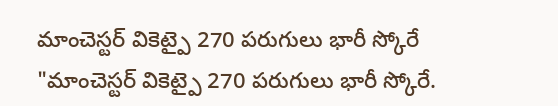మాంచెస్టర్ వికెట్పై 270 పరుగులు భారీ స్కోరే
"మాంచెస్టర్ వికెట్పై 270 పరుగులు భారీ స్కోరే.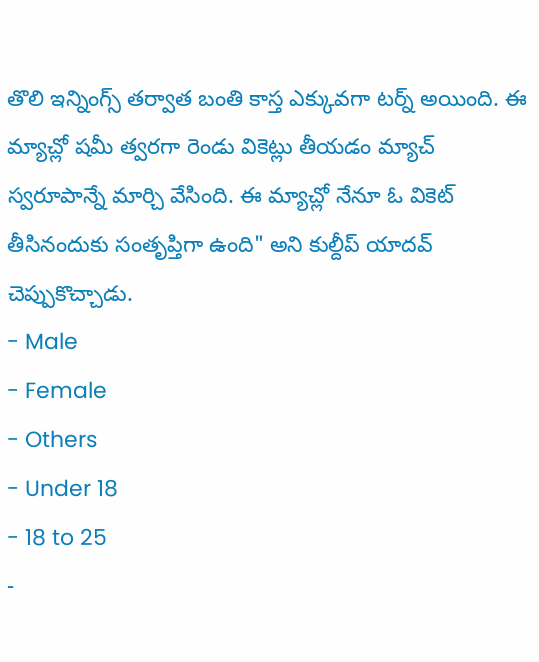తొలి ఇన్నింగ్స్ తర్వాత బంతి కాస్త ఎక్కువగా టర్న్ అయింది. ఈ మ్యాచ్లో షమీ త్వరగా రెండు వికెట్లు తీయడం మ్యాచ్ స్వరూపాన్నే మార్చి వేసింది. ఈ మ్యాచ్లో నేనూ ఓ వికెట్ తీసినందుకు సంతృప్తిగా ఉంది" అని కుల్దీప్ యాదవ్ చెప్పుకొచ్చాడు.
- Male
- Female
- Others
- Under 18
- 18 to 25
-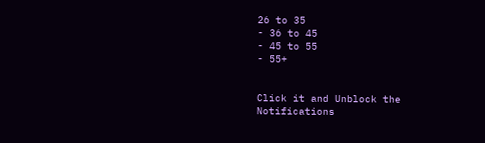26 to 35
- 36 to 45
- 45 to 55
- 55+


Click it and Unblock the Notifications